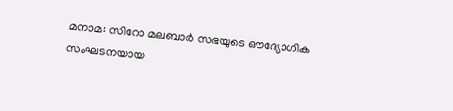മനാമ: സിറോ മലബാർ സഭയുടെ ഔദ്യോഗിക സംഘടനയായ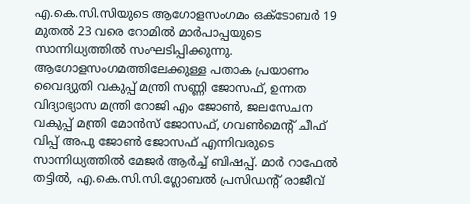എ.കെ.സി.സിയുടെ ആഗോളസംഗമം ഒക്ടോബർ 19 മുതൽ 23 വരെ റോമിൽ മാർപാപ്പയുടെ സാന്നിധ്യത്തിൽ സംഘടിപ്പിക്കുന്നു. ആഗോളസംഗമത്തിലേക്കുള്ള പതാക പ്രയാണം വൈദ്യുതി വകുപ്പ് മന്ത്രി സണ്ണി ജോസഫ്, ഉന്നത വിദ്യാഭ്യാസ മന്ത്രി റോജി എം ജോൺ, ജലസേചന വകുപ്പ് മന്ത്രി മോൻസ് ജോസഫ്, ഗവൺമെന്റ് ചീഫ് വിപ്പ് അപു ജോൺ ജോസഫ് എന്നിവരുടെ സാന്നിധ്യത്തിൽ മേജർ ആർച്ച് ബിഷപ്പ്. മാർ റാഫേൽ തട്ടിൽ, എ.കെ.സി.സി.ഗ്ലോബൽ പ്രസിഡന്റ് രാജീവ്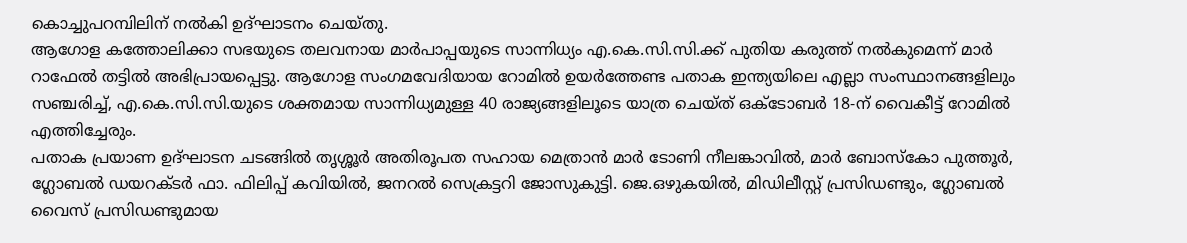കൊച്ചുപറമ്പിലിന് നൽകി ഉദ്ഘാടനം ചെയ്തു.
ആഗോള കത്തോലിക്കാ സഭയുടെ തലവനായ മാർപാപ്പയുടെ സാന്നിധ്യം എ.കെ.സി.സി.ക്ക് പുതിയ കരുത്ത് നൽകുമെന്ന് മാർ റാഫേൽ തട്ടിൽ അഭിപ്രായപ്പെട്ടു. ആഗോള സംഗമവേദിയായ റോമിൽ ഉയർത്തേണ്ട പതാക ഇന്ത്യയിലെ എല്ലാ സംസ്ഥാനങ്ങളിലും സഞ്ചരിച്ച്, എ.കെ.സി.സി.യുടെ ശക്തമായ സാന്നിധ്യമുള്ള 40 രാജ്യങ്ങളിലൂടെ യാത്ര ചെയ്ത് ഒക്ടോബർ 18-ന് വൈകീട്ട് റോമിൽ എത്തിച്ചേരും.
പതാക പ്രയാണ ഉദ്ഘാടന ചടങ്ങിൽ തൃശ്ശൂർ അതിരൂപത സഹായ മെത്രാൻ മാർ ടോണി നീലങ്കാവിൽ, മാർ ബോസ്കോ പുത്തൂർ, ഗ്ലോബൽ ഡയറക്ടർ ഫാ. ഫിലിപ്പ് കവിയിൽ, ജനറൽ സെക്രട്ടറി ജോസുകുട്ടി. ജെ.ഒഴുകയിൽ, മിഡിലീസ്റ്റ് പ്രസിഡണ്ടും, ഗ്ലോബൽ വൈസ് പ്രസിഡണ്ടുമായ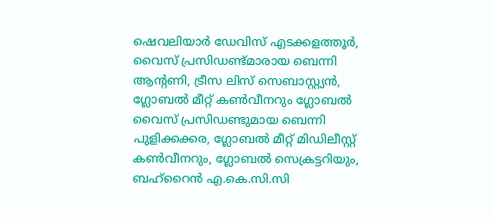ഷെവലിയാർ ഡേവിസ് എടക്കളത്തൂർ, വൈസ് പ്രസിഡണ്ട്മാരായ ബെന്നി ആന്റണി, ട്രീസ ലിസ് സെബാസ്റ്റ്യൻ, ഗ്ലോബൽ മീറ്റ് കൺവീനറും ഗ്ലോബൽ വൈസ് പ്രസിഡണ്ടുമായ ബെന്നി പുളിക്കക്കര, ഗ്ലോബൽ മീറ്റ് മിഡിലീസ്റ്റ് കൺവീനറും, ഗ്ലോബൽ സെക്രട്ടറിയും, ബഹ്റൈൻ എ.കെ.സി.സി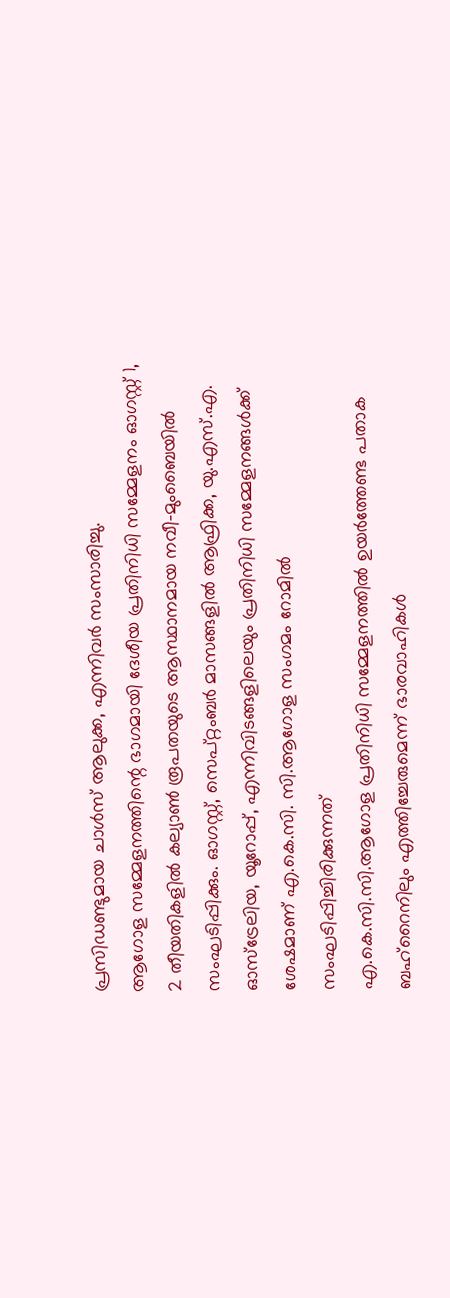പ്രസിഡണ്ടുമായ ചാൾസ് ആലുക്ക, എന്നിവർ സംസാരിച്ചു.
ആഗോള സമ്മേളനത്തിന്റെ ഭാഗമായി ദേശീയ പ്രതിനിധി സമ്മേളനം ഓഗസ്റ്റ് 1, 2 തീയതികളിൽ കല്യാൺ രൂപതയുടെ ആസ്ഥാനമായ നവീ-മുംബൈയിൽ സംഘടിപ്പിക്കും. ഓഗസ്റ്റ്, സെപ്റ്റംബർ മാസങ്ങളിൽ ആഫ്രിക്ക, യു.എസ്.എ. ഓസ്ട്രേലിയ, യൂറോപ്പ്, എന്നിവിടങ്ങളിലെയും പ്രതിനിധി സമ്മേളനങ്ങൾക്ക് ശേഷമാണ് എ.കെ.സി. സി.ആഗോള സംഗമം റോമിൽ സംഘടിപ്പിച്ചിരിക്കുന്നത്
എ.കെ.സി.സി.ആഗോള പ്രതിനിധി സമ്മേളനത്തിൽ ഉയർത്തേണ്ട പതാക ബഹ്റൈനിലും എത്തിച്ചേരുമെന്ന് ഭാരവാഹികൾ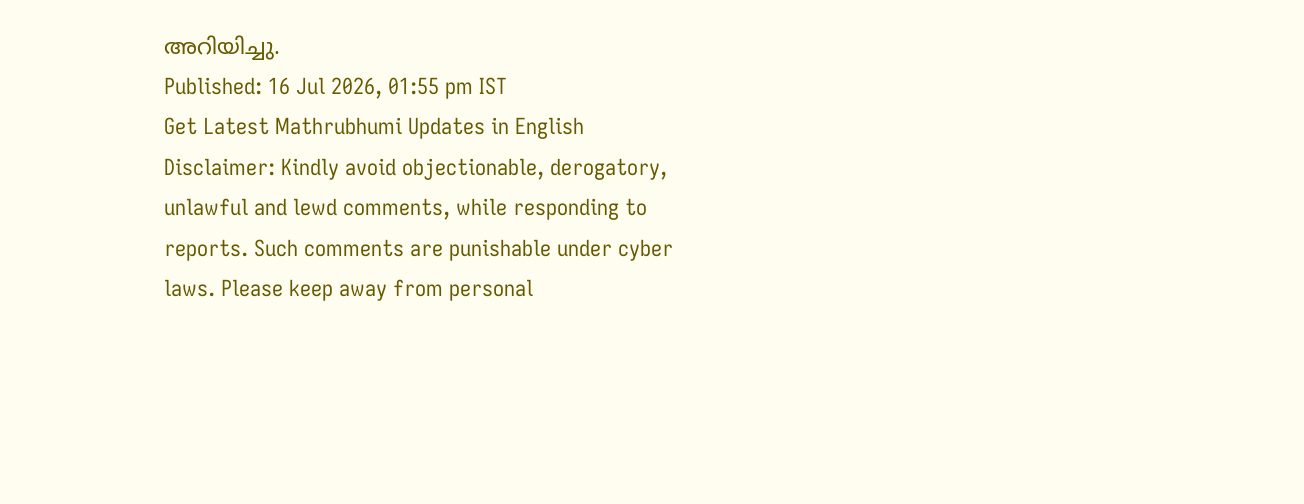അറിയിച്ചു.
Published: 16 Jul 2026, 01:55 pm IST
Get Latest Mathrubhumi Updates in English
Disclaimer: Kindly avoid objectionable, derogatory, unlawful and lewd comments, while responding to reports. Such comments are punishable under cyber laws. Please keep away from personal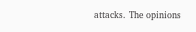attacks. The opinions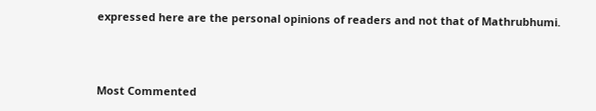expressed here are the personal opinions of readers and not that of Mathrubhumi.



Most Commented